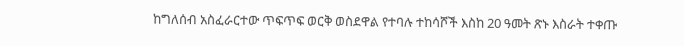ከግለሰብ አስፈራርተው ጥፍጥፍ ወርቅ ወስደዋል የተባሉ ተከሳሾች እስከ 20 ዓመት ጽኑ እስራት ተቀጡ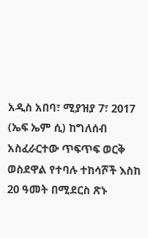አዲስ አበባ፣ ሚያዝያ 7፣ 2017 (ኤፍ ኤም ሲ) ከግለሰብ አስፈራርተው ጥፍጥፍ ወርቅ ወስደዋል የተባሉ ተከሳሾች እስከ 20 ዓመት በሚደርስ ጽኑ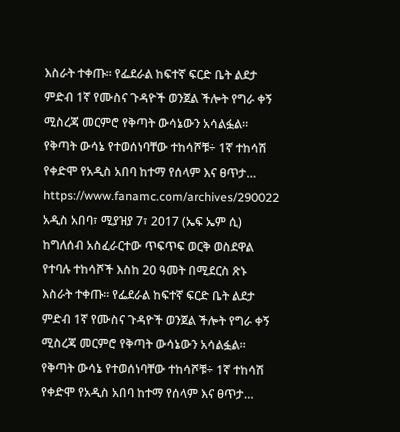እስራት ተቀጡ። የፌደራል ከፍተኛ ፍርድ ቤት ልደታ ምድብ 1ኛ የሙስና ጉዳዮች ወንጀል ችሎት የግራ ቀኝ ሚስረጃ መርምሮ የቅጣት ውሳኔውን አሳልፏል። የቅጣት ውሳኔ የተወሰነባቸው ተከሳሾቹ÷ 1ኛ ተከሳሽ የቀድሞ የአዲስ አበባ ከተማ የሰላም እና ፀጥታ…
https://www.fanamc.com/archives/290022
አዲስ አበባ፣ ሚያዝያ 7፣ 2017 (ኤፍ ኤም ሲ) ከግለሰብ አስፈራርተው ጥፍጥፍ ወርቅ ወስደዋል የተባሉ ተከሳሾች እስከ 20 ዓመት በሚደርስ ጽኑ እስራት ተቀጡ። የፌደራል ከፍተኛ ፍርድ ቤት ልደታ ምድብ 1ኛ የሙስና ጉዳዮች ወንጀል ችሎት የግራ ቀኝ ሚስረጃ መርምሮ የቅጣት ውሳኔውን አሳልፏል። የቅጣት ውሳኔ የተወሰነባቸው ተከሳሾቹ÷ 1ኛ ተከሳሽ የቀድሞ የአዲስ አበባ ከተማ የሰላም እና ፀጥታ…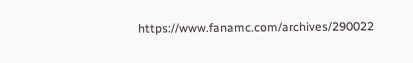https://www.fanamc.com/archives/290022